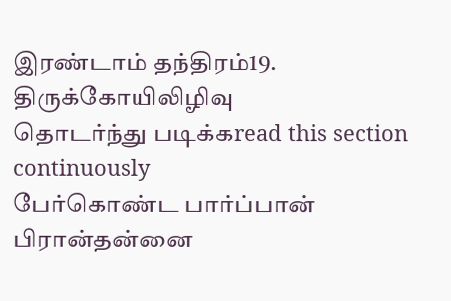இரண்டாம் தந்திரம்19. திருக்கோயிலிழிவு
தொடர்ந்து படிக்கread this section continuously
பேர்கொண்ட பார்ப்பான் பிரான்தன்னை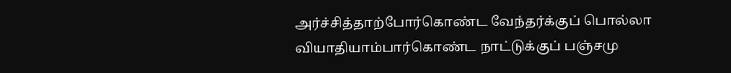அர்ச்சித்தாற்போர்கொண்ட வேந்தர்க்குப் பொல்லா வியாதியாம்பார்கொண்ட நாட்டுக்குப் பஞ்சமு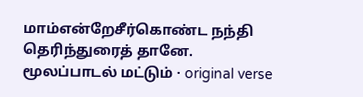மாம்என்றேசீர்கொண்ட நந்தி தெரிந்துரைத் தானே.
மூலப்பாடல் மட்டும் · original verse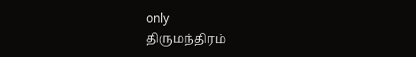only
திருமந்திரம்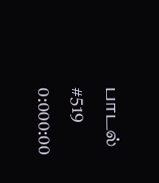பாடல் #519
0:000:00